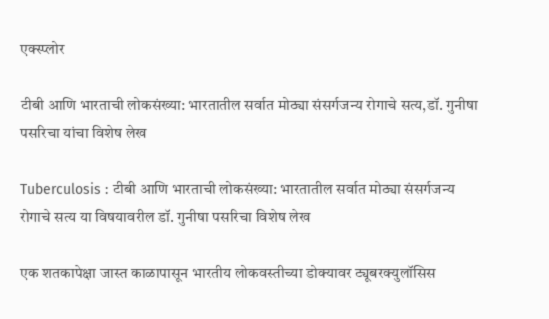एक्स्प्लोर

टीबी आणि भारताची लोकसंख्या: भारतातील सर्वात मोठ्या संसर्गजन्य रोगाचे सत्य,डॉ. गुनीषा पसरिचा यांचा विशेष लेख

Tuberculosis : टीबी आणि भारताची लोकसंख्या: भारतातील सर्वात मोठ्या संसर्गजन्य रोगाचे सत्य या विषयावरील डॉ. गुनीषा पसरिचा विशेष लेख

एक शतकापेक्षा जास्त काळापासून भारतीय लोकवस्तीच्या डोक्यावर ट्यूबरक्युलॉसिस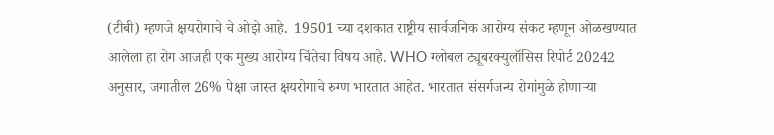(टीबी) म्हणजे क्षयरोगाचे चे ओझे आहे.  19501 च्या दशकात राष्ट्रीय सार्वजनिक आरोग्य संकट म्हणून ओळखण्यात आलेला हा रोग आजही एक मुख्य आरोग्य चिंतेचा विषय आहे. WHO ग्लोबल ट्यूबरक्युलॉसिस रिपोर्ट 20242 अनुसार, जगातील 26% पेक्षा जास्त क्षयरोगाचे रुग्ण भारतात आहेत. भारतात संसर्गजन्य रोगांमुळे होणाऱ्या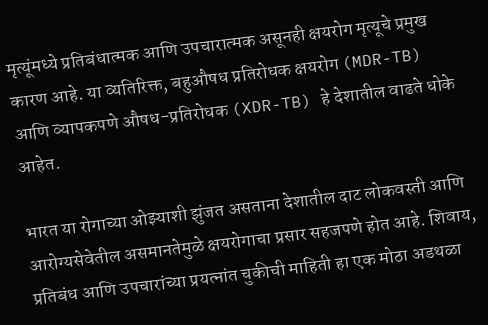मृत्यूंमध्ये प्रतिबंधात्मक आणि उपचारात्मक असूनही क्षयरोग मृत्यूचे प्रमुख कारण आहे. या व्यतिरिक्त, बहुऔषध प्रतिरोधक क्षयरोग (MDR-TB) आणि व्यापकपणे औषध-प्रतिरोधक (XDR-TB) हे देशातील वाढते धोके आहेत.

भारत या रोगाच्या ओझ्याशी झुंजत असताना देशातील दाट लोकवस्ती आणि आरोग्यसेवेतील असमानतेमुळे क्षयरोगाचा प्रसार सहजपणे होत आहे. शिवाय, प्रतिबंध आणि उपचारांच्या प्रयत्नांत चुकीची माहिती हा एक मोठा अडथळा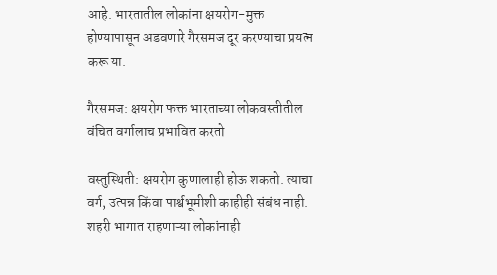आहे. भारतातील लोकांना क्षयरोग-मुक्त होण्यापासून अडवणारे गैरसमज दूर करण्याचा प्रयत्न करू या.

गैरसमज: क्षयरोग फक्त भारताच्या लोकवस्तीतील वंचित वर्गालाच प्रभावित करतो

वस्तुस्थिती: क्षयरोग कुणालाही होऊ शकतो. त्याचा वर्ग, उत्पन्न किंवा पार्श्वभूमीशी काहीही संबंध नाही. शहरी भागात राहणाऱ्या लोकांनाही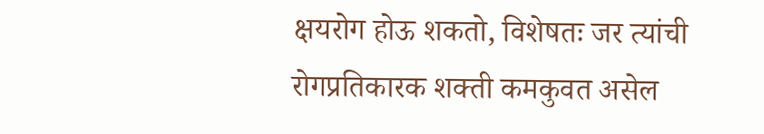क्षयरोग होऊ शकतो, विशेषतः जर त्यांची रोगप्रतिकारक शक्ती कमकुवत असेल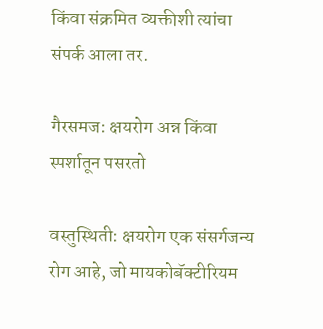किंवा संक्रमित व्यक्तीशी त्यांचा संपर्क आला तर.

गैरसमज: क्षयरोग अन्न किंवा स्पर्शातून पसरतो

वस्तुस्थिती: क्षयरोग एक संसर्गजन्य रोग आहे, जो मायकोबॅक्टीरियम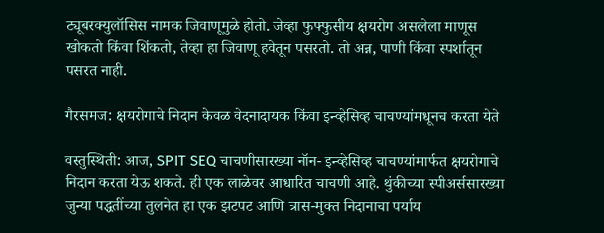ट्यूबरक्युलॉसिस नामक जिवाणूमुळे होतो. जेव्हा फुफ्फुसीय क्षयरोग असलेला माणूस खोकतो किंवा शिंकतो, तेव्हा हा जिवाणू हवेतून पसरतो. तो अन्न, पाणी किंवा स्पर्शातून पसरत नाही.

गैरसमज: क्षयरोगाचे निदान केवळ वेदनादायक किंवा इन्व्हेसिव्ह चाचण्यांमधूनच करता येते

वस्तुस्थिती: आज, SPIT SEQ चाचणीसारख्या नॉन- इन्व्हेसिव्ह चाचण्यांमार्फत क्षयरोगाचे निदान करता येऊ शकते. ही एक लाळेवर आधारित चाचणी आहे. थुंकीच्या स्पीअर्ससारख्या जुन्या पद्धतींच्या तुलनेत हा एक झटपट आणि त्रास-मुक्त निदानाचा पर्याय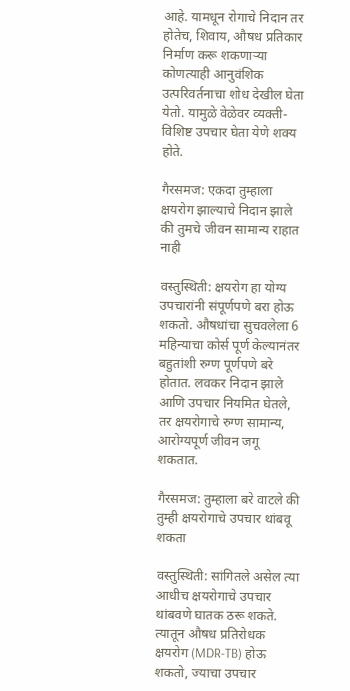आहे. यामधून रोगाचे निदान तर होतेच, शिवाय, औषध प्रतिकार निर्माण करू शकणाऱ्या कोणत्याही आनुवंशिक उत्परिवर्तनाचा शोध देखील घेता येतो. यामुळे वेळेवर व्यक्ती-विशिष्ट उपचार घेता येणे शक्य होते.

गैरसमज: एकदा तुम्हाला क्षयरोग झाल्याचे निदान झाले की तुमचे जीवन सामान्य राहात नाही

वस्तुस्थिती: क्षयरोग हा योग्य उपचारांनी संपूर्णपणे बरा होऊ शकतो. औषधांचा सुचवलेला 6 महिन्याचा कोर्स पूर्ण केल्यानंतर बहुतांशी रुग्ण पूर्णपणे बरे होतात. लवकर निदान झाले आणि उपचार नियमित घेतले, तर क्षयरोगाचे रुग्ण सामान्य, आरोग्यपूर्ण जीवन जगू शकतात.

गैरसमज: तुम्हाला बरे वाटले की तुम्ही क्षयरोगाचे उपचार थांबवू शकता

वस्तुस्थिती: सांगितले असेल त्या आधीच क्षयरोगाचे उपचार थांबवणे घातक ठरू शकते. त्यातून औषध प्रतिरोधक क्षयरोग (MDR-TB) होऊ शकतो, ज्याचा उपचार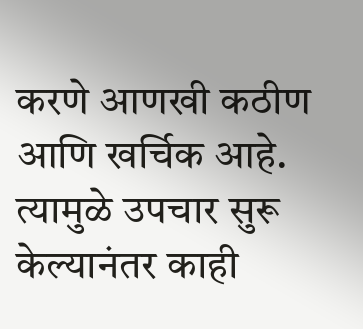करणे आणखी कठीण आणि खर्चिक आहे. त्यामुळे उपचार सुरू केल्यानंतर काही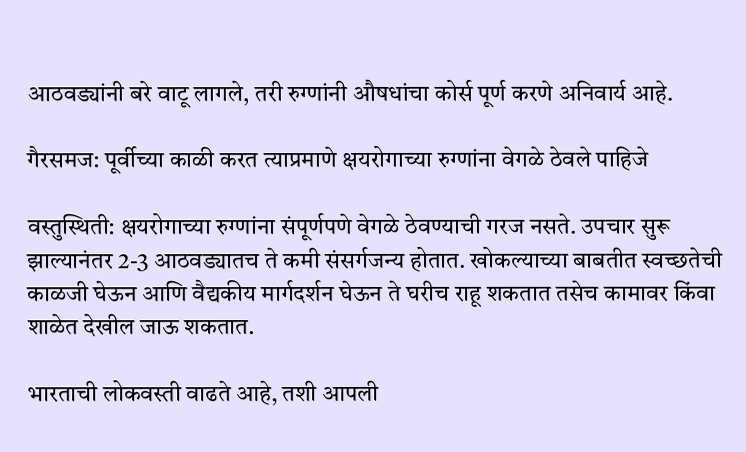आठवड्यांनी बरे वाटू लागले, तरी रुग्णांनी औषधांचा कोर्स पूर्ण करणे अनिवार्य आहे.

गैरसमज: पूर्वीच्या काळी करत त्याप्रमाणे क्षयरोगाच्या रुग्णांना वेगळे ठेवले पाहिजे

वस्तुस्थिती: क्षयरोगाच्या रुग्णांना संपूर्णपणे वेगळे ठेवण्याची गरज नसते. उपचार सुरू झाल्यानंतर 2-3 आठवड्यातच ते कमी संसर्गजन्य होतात. खोकल्याच्या बाबतीत स्वच्छतेची काळजी घेऊन आणि वैद्यकीय मार्गदर्शन घेऊन ते घरीच राहू शकतात तसेच कामावर किंवा शाळेत देखील जाऊ शकतात.

भारताची लोकवस्ती वाढते आहे, तशी आपली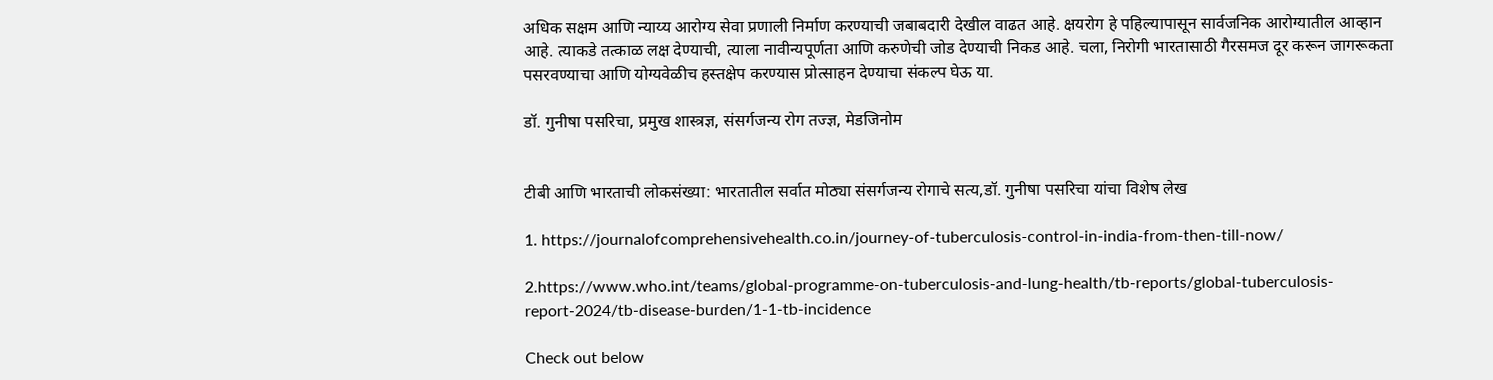अधिक सक्षम आणि न्याय्य आरोग्य सेवा प्रणाली निर्माण करण्याची जबाबदारी देखील वाढत आहे. क्षयरोग हे पहिल्यापासून सार्वजनिक आरोग्यातील आव्हान आहे. त्याकडे तत्काळ लक्ष देण्याची, त्याला नावीन्यपूर्णता आणि करुणेची जोड देण्याची निकड आहे. चला, निरोगी भारतासाठी गैरसमज दूर करून जागरूकता पसरवण्याचा आणि योग्यवेळीच हस्तक्षेप करण्यास प्रोत्साहन देण्याचा संकल्प घेऊ या.

डॉ. गुनीषा पसरिचा, प्रमुख शास्त्रज्ञ, संसर्गजन्य रोग तज्ज्ञ, मेडजिनोम


टीबी आणि भारताची लोकसंख्या: भारतातील सर्वात मोठ्या संसर्गजन्य रोगाचे सत्य,डॉ. गुनीषा पसरिचा यांचा विशेष लेख

1. https://journalofcomprehensivehealth.co.in/journey-of-tuberculosis-control-in-india-from-then-till-now/

2.https://www.who.int/teams/global-programme-on-tuberculosis-and-lung-health/tb-reports/global-tuberculosis-report-2024/tb-disease-burden/1-1-tb-incidence

Check out below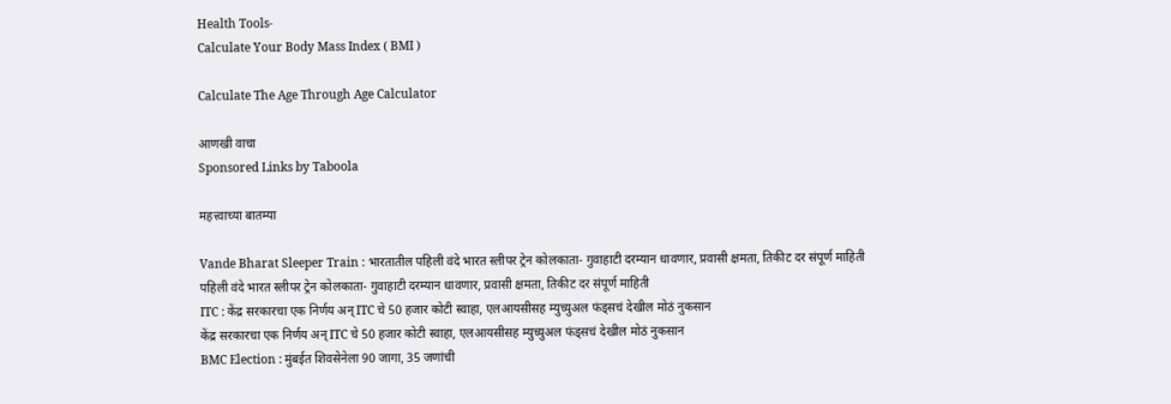Health Tools-
Calculate Your Body Mass Index ( BMI )

Calculate The Age Through Age Calculator

आणखी वाचा
Sponsored Links by Taboola

महत्त्वाच्या बातम्या

Vande Bharat Sleeper Train : भारतातील पहिली वंदे भारत स्लीपर ट्रेन कोलकाता- गुवाहाटी दरम्यान धावणार, प्रवासी क्षमता, तिकीट दर संपूर्ण माहिती
पहिली वंदे भारत स्लीपर ट्रेन कोलकाता- गुवाहाटी दरम्यान धावणार, प्रवासी क्षमता, तिकीट दर संपूर्ण माहिती
ITC : केंद्र सरकारचा एक निर्णय अन् ITC चे 50 हजार कोटी स्वाहा, एलआयसीसह म्युच्युअल फंड्सचं देखील मोठं नुकसान
केंद्र सरकारचा एक निर्णय अन् ITC चे 50 हजार कोटी स्वाहा, एलआयसीसह म्युच्युअल फंड्सचं देखील मोठं नुकसान
BMC Election : मुंबईत शिवसेनेला 90 जागा, 35 जणांची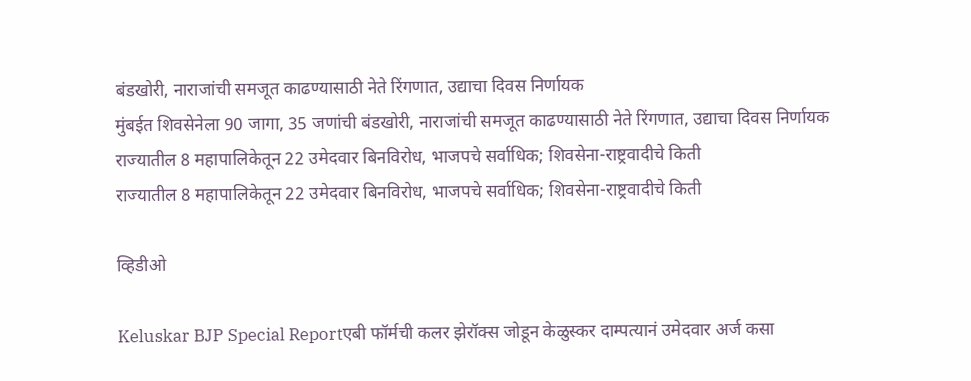बंडखोरी, नाराजांची समजूत काढण्यासाठी नेते रिंगणात, उद्याचा दिवस निर्णायक
मुंबईत शिवसेनेला 90 जागा, 35 जणांची बंडखोरी, नाराजांची समजूत काढण्यासाठी नेते रिंगणात, उद्याचा दिवस निर्णायक
राज्यातील 8 महापालिकेतून 22 उमेदवार बिनविरोध, भाजपचे सर्वाधिक; शिवसेना-राष्ट्रवादीचे किती
राज्यातील 8 महापालिकेतून 22 उमेदवार बिनविरोध, भाजपचे सर्वाधिक; शिवसेना-राष्ट्रवादीचे किती

व्हिडीओ

Keluskar BJP Special Reportएबी फॉर्मची कलर झेरॉक्स जोडून केळुस्कर दाम्पत्यानं उमेदवार अर्ज कसा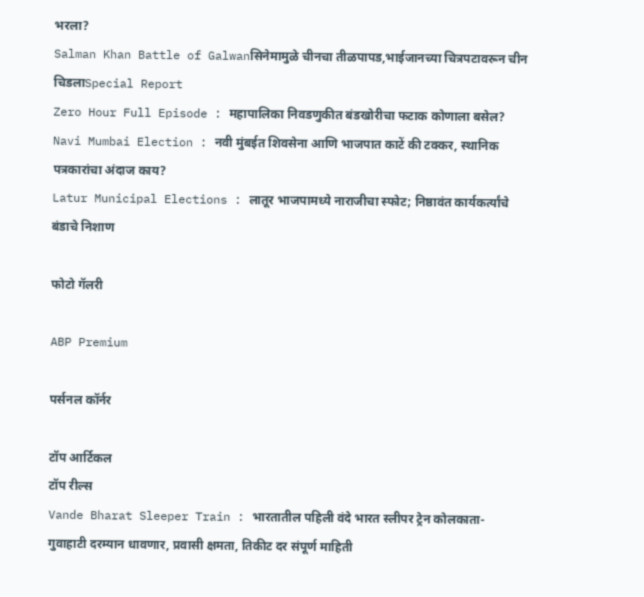भरला?
Salman Khan Battle of Galwanसिनेमामुळे चीनचा तीळपापड,भाईजानच्या चित्रपटावरून चीन चिडलाSpecial Report
Zero Hour Full Episode : महापालिका निवडणुकीत बंडखोरीचा फटाक कोणाला बसेल?
Navi Mumbai Election : नवी मुंबईत शिवसेना आणि भाजपात काटें की टक्कर, स्थानिक पत्रकारांचा अंदाज काय?
Latur Municipal Elections : लातूर भाजपामध्ये नाराजीचा स्फोट; निष्ठावंत कार्यकर्त्यांचे बंडाचे निशाण

फोटो गॅलरी

ABP Premium

पर्सनल कॉर्नर

टॉप आर्टिकल
टॉप रील्स
Vande Bharat Sleeper Train : भारतातील पहिली वंदे भारत स्लीपर ट्रेन कोलकाता- गुवाहाटी दरम्यान धावणार, प्रवासी क्षमता, तिकीट दर संपूर्ण माहिती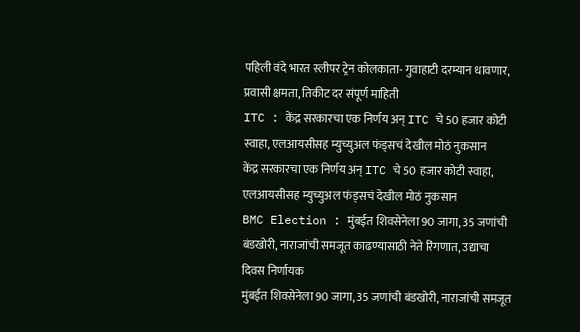पहिली वंदे भारत स्लीपर ट्रेन कोलकाता- गुवाहाटी दरम्यान धावणार, प्रवासी क्षमता, तिकीट दर संपूर्ण माहिती
ITC : केंद्र सरकारचा एक निर्णय अन् ITC चे 50 हजार कोटी स्वाहा, एलआयसीसह म्युच्युअल फंड्सचं देखील मोठं नुकसान
केंद्र सरकारचा एक निर्णय अन् ITC चे 50 हजार कोटी स्वाहा, एलआयसीसह म्युच्युअल फंड्सचं देखील मोठं नुकसान
BMC Election : मुंबईत शिवसेनेला 90 जागा, 35 जणांची बंडखोरी, नाराजांची समजूत काढण्यासाठी नेते रिंगणात, उद्याचा दिवस निर्णायक
मुंबईत शिवसेनेला 90 जागा, 35 जणांची बंडखोरी, नाराजांची समजूत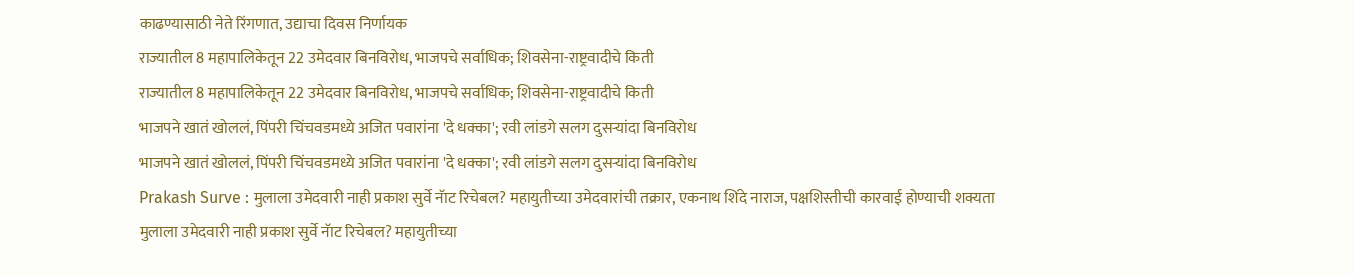काढण्यासाठी नेते रिंगणात, उद्याचा दिवस निर्णायक
राज्यातील 8 महापालिकेतून 22 उमेदवार बिनविरोध, भाजपचे सर्वाधिक; शिवसेना-राष्ट्रवादीचे किती
राज्यातील 8 महापालिकेतून 22 उमेदवार बिनविरोध, भाजपचे सर्वाधिक; शिवसेना-राष्ट्रवादीचे किती
भाजपने खातं खोललं, पिंपरी चिंचवडमध्ये अजित पवारांना 'दे धक्का'; रवी लांडगे सलग दुसऱ्यांदा बिनविरोध
भाजपने खातं खोललं, पिंपरी चिंचवडमध्ये अजित पवारांना 'दे धक्का'; रवी लांडगे सलग दुसऱ्यांदा बिनविरोध
Prakash Surve : मुलाला उमेदवारी नाही प्रकाश सुर्वे नॅाट रिचेबल? महायुतीच्या उमेदवारांची तक्रार, एकनाथ शिंदे नाराज, पक्षशिस्तीची कारवाई होण्याची शक्यता
मुलाला उमेदवारी नाही प्रकाश सुर्वे नॅाट रिचेबल? महायुतीच्या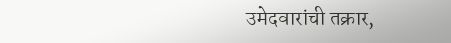उमेदवारांची तक्रार,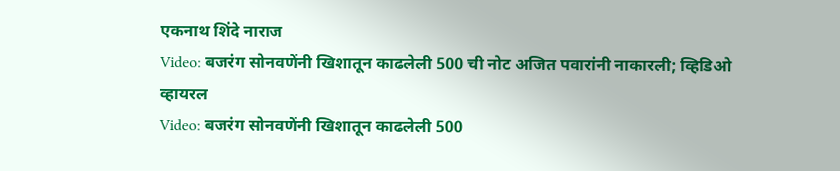एकनाथ शिंदे नाराज
Video: बजरंग सोनवणेंनी खिशातून काढलेली 500 ची नोट अजित पवारांनी नाकारली; व्हिडिओ व्हायरल
Video: बजरंग सोनवणेंनी खिशातून काढलेली 500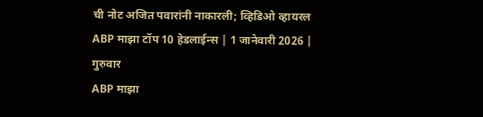ची नोट अजित पवारांनी नाकारली; व्हिडिओ व्हायरल
ABP माझा टॉप 10 हेडलाईन्स | 1 जानेवारी 2026 | गुरुवार
ABP माझा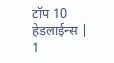टॉप 10 हेडलाईन्स | 1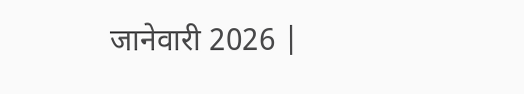जानेवारी 2026 |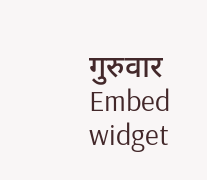गुरुवार
Embed widget